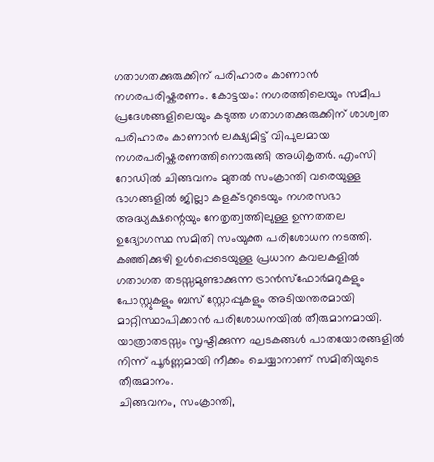ഗതാഗതക്കുരുക്കിന് പരിഹാരം കാണാൻ നഗരപരിഷ്കരണം. കോട്ടയം: നഗരത്തിലെയും സമീപ പ്രദേശങ്ങളിലെയും കടുത്ത ഗതാഗതക്കുരുക്കിന് ശാശ്വത പരിഹാരം കാണാൻ ലക്ഷ്യമിട്ട് വിപുലമായ നഗരപരിഷ്കരണത്തിനൊരുങ്ങി അധികൃതർ. എംസി റോഡിൽ ചിങ്ങവനം മുതൽ സംക്രാന്തി വരെയുള്ള ഭാഗങ്ങളിൽ ജില്ലാ കളക്ടറുടെയും നഗരസഭാ അദ്ധ്യക്ഷന്റെയും നേതൃത്വത്തിലുള്ള ഉന്നതതല ഉദ്യോഗസ്ഥ സമിതി സംയുക്ത പരിശോധന നടത്തി. കഞ്ഞിക്കുഴി ഉൾപ്പെടെയുള്ള പ്രധാന കവലകളിൽ ഗതാഗത തടസ്സമുണ്ടാക്കുന്ന ട്രാൻസ്ഫോർമറുകളും പോസ്റ്റുകളും ബസ് സ്റ്റോപ്പുകളും അടിയന്തരമായി മാറ്റിസ്ഥാപിക്കാൻ പരിശോധനയിൽ തീരുമാനമായി. യാത്രാതടസ്സം സൃഷ്ടിക്കുന്ന ഘടകങ്ങൾ പാതയോരങ്ങളിൽ നിന്ന് പൂർണ്ണമായി നീക്കം ചെയ്യാനാണ് സമിതിയുടെ തീരുമാനം.
ചിങ്ങവനം, സംക്രാന്തി,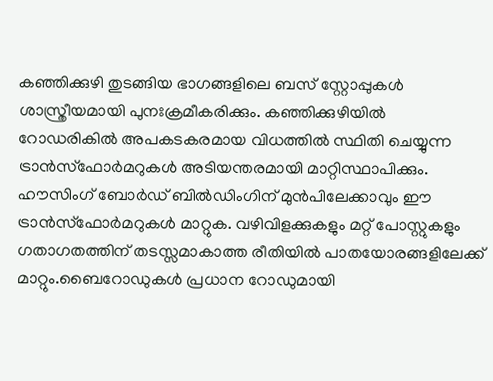കഞ്ഞിക്കുഴി തുടങ്ങിയ ഭാഗങ്ങളിലെ ബസ് സ്റ്റോപ്പുകൾ ശാസ്ത്രീയമായി പുനഃക്രമീകരിക്കും. കഞ്ഞിക്കുഴിയിൽ റോഡരികിൽ അപകടകരമായ വിധത്തിൽ സ്ഥിതി ചെയ്യുന്ന ട്രാൻസ്ഫോർമറുകൾ അടിയന്തരമായി മാറ്റിസ്ഥാപിക്കും. ഹൗസിംഗ് ബോർഡ് ബിൽഡിംഗിന് മുൻപിലേക്കാവും ഈ ട്രാൻസ്ഫോർമറുകൾ മാറ്റുക. വഴിവിളക്കുകളും മറ്റ് പോസ്റ്റുകളും ഗതാഗതത്തിന് തടസ്സമാകാത്ത രീതിയിൽ പാതയോരങ്ങളിലേക്ക് മാറ്റും.ബൈറോഡുകൾ പ്രധാന റോഡുമായി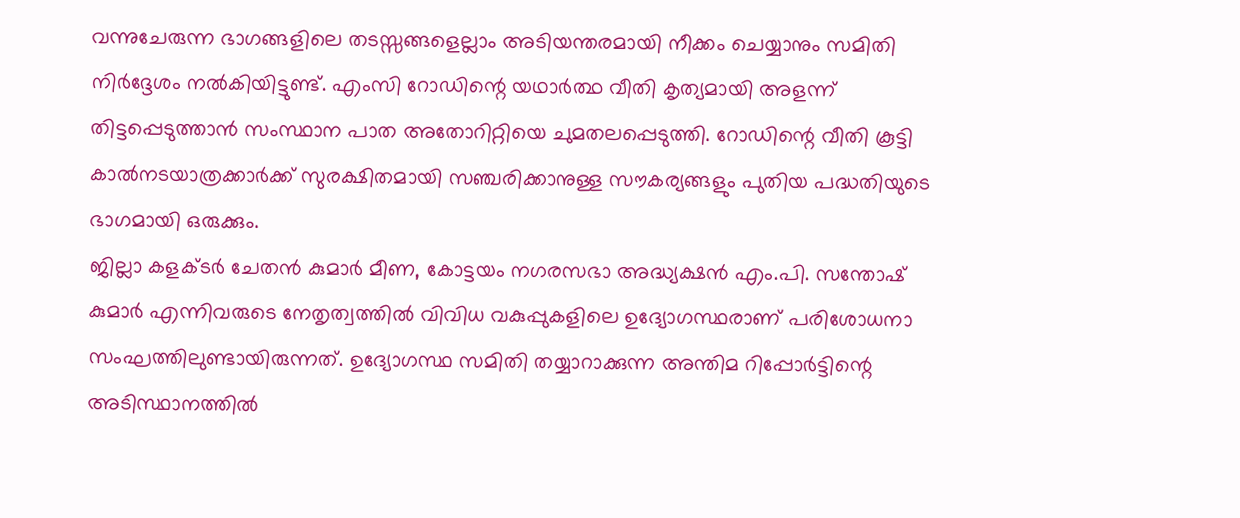വന്നുചേരുന്ന ഭാഗങ്ങളിലെ തടസ്സങ്ങളെല്ലാം അടിയന്തരമായി നീക്കം ചെയ്യാനും സമിതി നിർദ്ദേശം നൽകിയിട്ടുണ്ട്. എംസി റോഡിന്റെ യഥാർത്ഥ വീതി കൃത്യമായി അളന്ന് തിട്ടപ്പെടുത്താൻ സംസ്ഥാന പാത അതോറിറ്റിയെ ചുമതലപ്പെടുത്തി. റോഡിന്റെ വീതി കൂട്ടി കാൽനടയാത്രക്കാർക്ക് സുരക്ഷിതമായി സഞ്ചരിക്കാനുള്ള സൗകര്യങ്ങളും പുതിയ പദ്ധതിയുടെ ഭാഗമായി ഒരുക്കും.
ജില്ലാ കളക്ടർ ചേതൻ കുമാർ മീണ, കോട്ടയം നഗരസഭാ അദ്ധ്യക്ഷൻ എം.പി. സന്തോഷ് കുമാർ എന്നിവരുടെ നേതൃത്വത്തിൽ വിവിധ വകുപ്പുകളിലെ ഉദ്യോഗസ്ഥരാണ് പരിശോധനാ സംഘത്തിലുണ്ടായിരുന്നത്. ഉദ്യോഗസ്ഥ സമിതി തയ്യാറാക്കുന്ന അന്തിമ റിപ്പോർട്ടിന്റെ അടിസ്ഥാനത്തിൽ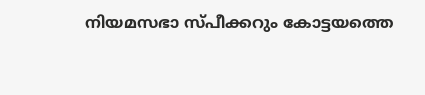നിയമസഭാ സ്പീക്കറും കോട്ടയത്തെ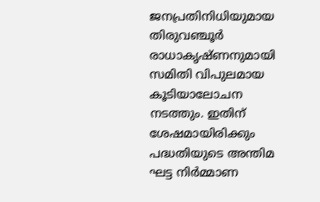ജനപ്രതിനിധിയുമായ തിരുവഞ്ചൂർ രാധാകൃഷ്ണനുമായി സമിതി വിപുലമായ കൂടിയാലോചന നടത്തും. ഇതിന് ശേഷമായിരിക്കും പദ്ധതിയുടെ അന്തിമ ഘട്ട നിർമ്മാണ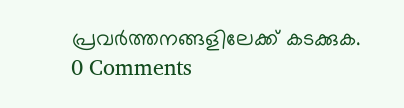പ്രവർത്തനങ്ങളിലേക്ക് കടക്കുക.
0 Comments